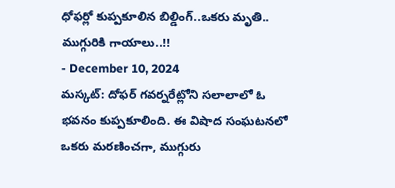ధోఫర్లో కుప్పకూలిన బిల్డింగ్..ఒకరు మృతి.. ముగ్గురికి గాయాలు..!!
- December 10, 2024
మస్కట్: దోఫర్ గవర్నరేట్లోని సలాలాలో ఓ భవనం కుప్పకూలింది. ఈ విషాద సంఘటనలో ఒకరు మరణించగా, ముగ్గురు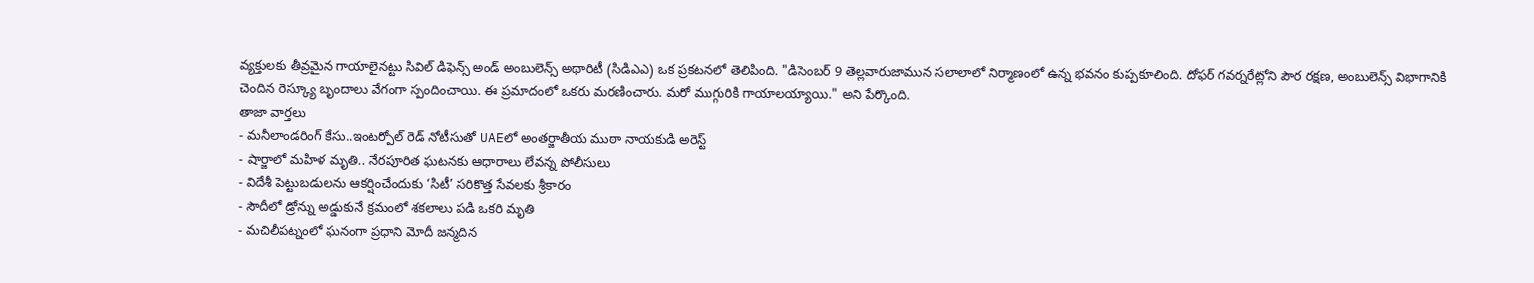వ్యక్తులకు తీవ్రమైన గాయాలైనట్టు సివిల్ డిఫెన్స్ అండ్ అంబులెన్స్ అథారిటీ (సిడిఎఎ) ఒక ప్రకటనలో తెలిపింది. "డిసెంబర్ 9 తెల్లవారుజామున సలాలాలో నిర్మాణంలో ఉన్న భవనం కుప్పకూలింది. దోఫర్ గవర్నరేట్లోని పౌర రక్షణ, అంబులెన్స్ విభాగానికి చెందిన రెస్క్యూ బృందాలు వేగంగా స్పందించాయి. ఈ ప్రమాదంలో ఒకరు మరణించారు. మరో ముగ్గురికి గాయాలయ్యాయి." అని పేర్కొంది.
తాజా వార్తలు
- మనీలాండరింగ్ కేసు..ఇంటర్పోల్ రెడ్ నోటీసుతో UAEలో అంతర్జాతీయ ముఠా నాయకుడి అరెస్ట్
- షార్జాలో మహిళ మృతి.. నేరపూరిత ఘటనకు ఆధారాలు లేవన్న పోలీసులు
- విదేశీ పెట్టుబడులను ఆకర్షించేందుకు ‘సిటీ’ సరికొత్త సేవలకు శ్రీకారం
- సౌదీలో డ్రోన్ను అడ్డుకునే క్రమంలో శకలాలు పడి ఒకరి మృతి
- మచిలీపట్నంలో ఘనంగా ప్రధాని మోదీ జన్మదిన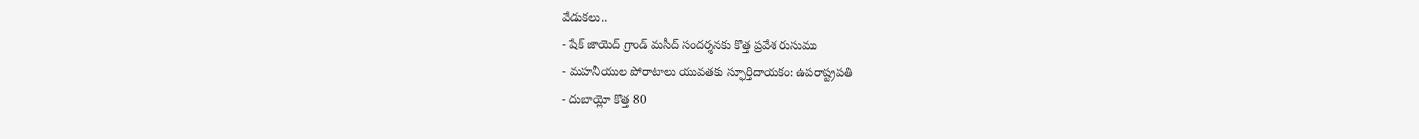వేడుకలు..
- షేక్ జాయెద్ గ్రాండ్ మసీద్ సందర్శనకు కొత్త ప్రవేశ రుసుము
- మహనీయుల పోరాటాలు యువతకు స్ఫూర్తిదాయకం: ఉపరాష్ట్రపతి
- దుబాయ్లో కొత్త 80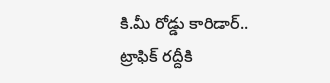కి.మీ రోడ్డు కారిడార్.. ట్రాఫిక్ రద్దీకి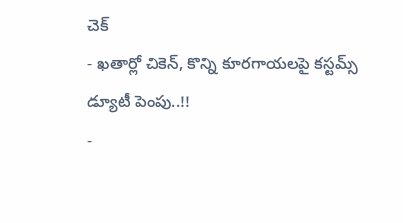చెక్
- ఖతార్లో చికెన్, కొన్ని కూరగాయలపై కస్టమ్స్ డ్యూటీ పెంపు..!!
-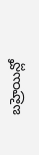బహ్రెయిన్లో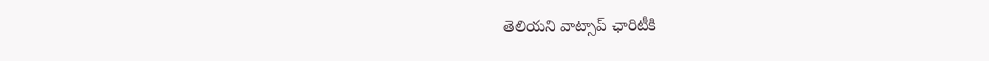తెలియని వాట్సాప్ ఛారిటీకి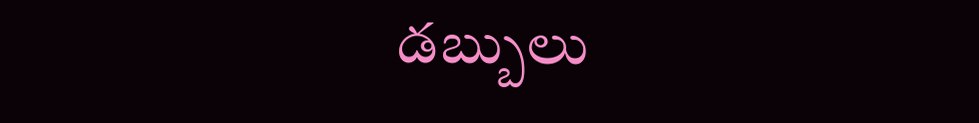డబ్బులు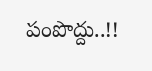పంపొద్దు..!!